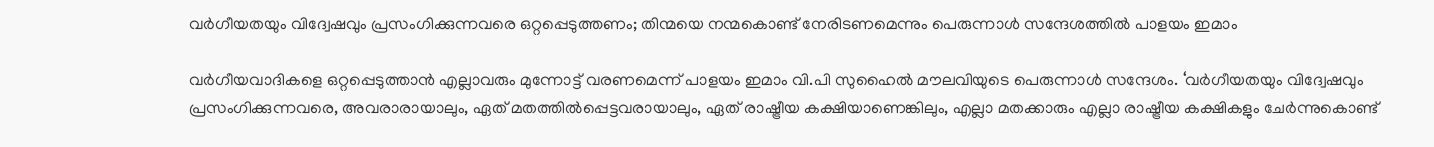വര്‍ഗീയതയും വിദ്വേഷവും പ്രസംഗിക്കുന്നവരെ ഒറ്റപ്പെടുത്തണം; തിന്മയെ നന്മകൊണ്ട് നേരിടണമെന്നും പെരുന്നാള്‍ സന്ദേശത്തില്‍ പാളയം ഇമാം

വര്‍ഗീയവാദികളെ ഒറ്റപ്പെടുത്താന്‍ എല്ലാവരും മുന്നോട്ട് വരണമെന്ന് പാളയം ഇമാം വി.പി സുഹൈല്‍ മൗലവിയുടെ പെരുന്നാള്‍ സന്ദേശം. ‘വര്‍ഗീയതയും വിദ്വേഷവും പ്രസംഗിക്കുന്നവരെ, അവരാരായാലും, ഏത് മതത്തില്‍പ്പെട്ടവരായാലും, ഏത് രാഷ്ട്രീയ കക്ഷിയാണെങ്കിലും, എല്ലാ മതക്കാരും എല്ലാ രാഷ്ട്രീയ കക്ഷികളും ചേര്‍ന്നുകൊണ്ട്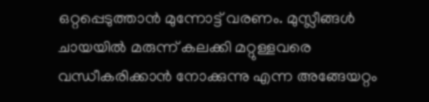ഒറ്റപ്പെടുത്താന്‍ മുന്നോട്ട് വരണം. മുസ്ലീങ്ങള്‍ ചായയില്‍ മരുന്ന് കലക്കി മറ്റുള്ളവരെ വന്ധീകരിക്കാന്‍ നോക്കുന്നു എന്ന അങ്ങേയറ്റം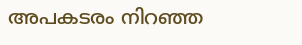അപകടരം നിറഞ്ഞ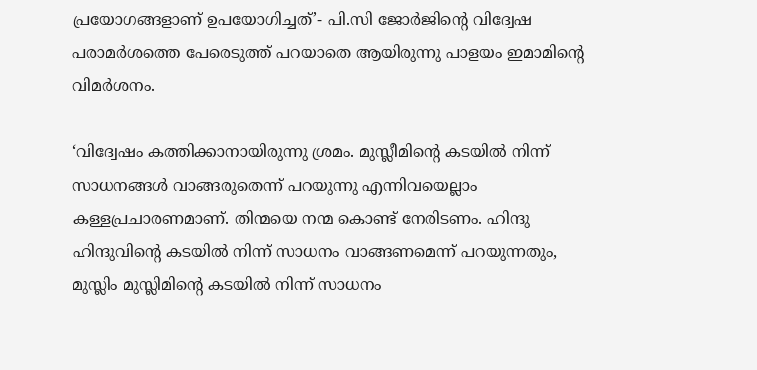പ്രയോഗങ്ങളാണ് ഉപയോഗിച്ചത്’- പി.സി ജോര്‍ജിന്റെ വിദ്വേഷ പരാമര്‍ശത്തെ പേരെടുത്ത് പറയാതെ ആയിരുന്നു പാളയം ഇമാമിന്റെ വിമര്‍ശനം.

‘വിദ്വേഷം കത്തിക്കാനായിരുന്നു ശ്രമം. മുസ്ലീമിന്റെ കടയില്‍ നിന്ന് സാധനങ്ങള്‍ വാങ്ങരുതെന്ന് പറയുന്നു എന്നിവയെല്ലാം കള്ളപ്രചാരണമാണ്. തിന്മയെ നന്മ കൊണ്ട് നേരിടണം. ഹിന്ദു ഹിന്ദുവിന്റെ കടയില്‍ നിന്ന് സാധനം വാങ്ങണമെന്ന് പറയുന്നതും, മുസ്ലിം മുസ്ലിമിന്റെ കടയില്‍ നിന്ന് സാധനം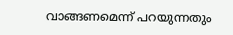വാങ്ങണമെന്ന് പറയുന്നതും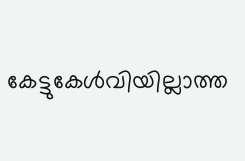കേട്ടുകേള്‍വിയില്ലാത്ത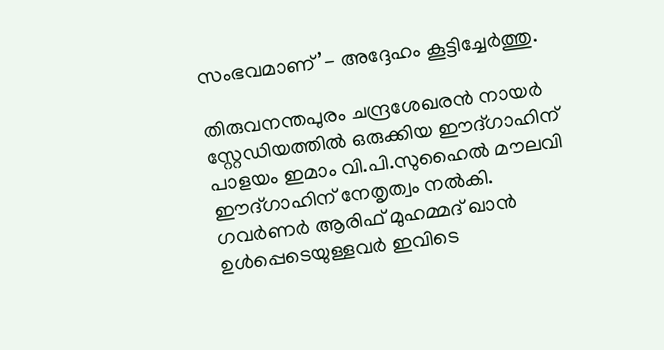സംഭവമാണ്’- അദ്ദേഹം കൂട്ടിച്ചേര്‍ത്തു.

തിരുവനന്തപുരം ചന്ദ്രശേഖരന്‍ നായര്‍ സ്റ്റേഡിയത്തില്‍ ഒരുക്കിയ ഈദ്ഗാഹിന് പാളയം ഇമാം വി.പി.സുഹൈല്‍ മൗലവി ഈദ്ഗാഹിന് നേതൃത്വം നല്‍കി. ഗവര്‍ണര്‍ ആരിഫ് മുഹമ്മദ് ഖാന്‍ ഉള്‍പ്പെടെയുള്ളവര്‍ ഇവിടെ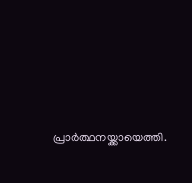പ്രാര്‍ത്ഥനയ്ക്കായെത്തി.